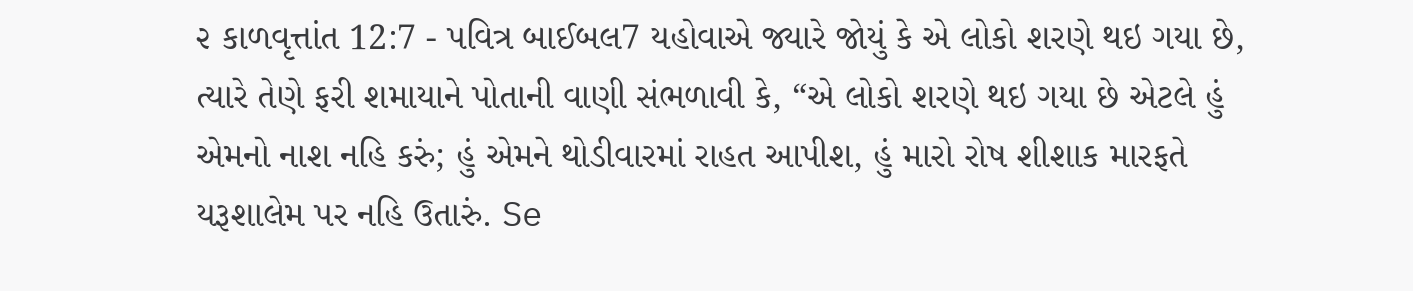૨ કાળવૃત્તાંત 12:7 - પવિત્ર બાઈબલ7 યહોવાએ જ્યારે જોયું કે એ લોકો શરણે થઇ ગયા છે, ત્યારે તેણે ફરી શમાયાને પોતાની વાણી સંભળાવી કે, “એ લોકો શરણે થઇ ગયા છે એટલે હું એમનો નાશ નહિ કરું; હું એમને થોડીવારમાં રાહત આપીશ, હું મારો રોષ શીશાક મારફતે યરૂશાલેમ પર નહિ ઉતારું. Se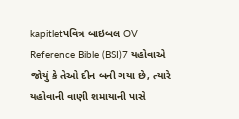kapitletપવિત્ર બાઇબલ OV Reference Bible (BSI)7 યહોવાએ જોયું કે તેઓ દીન બની ગયા છે, ત્યારે યહોવાની વાણી શમાયાની પાસે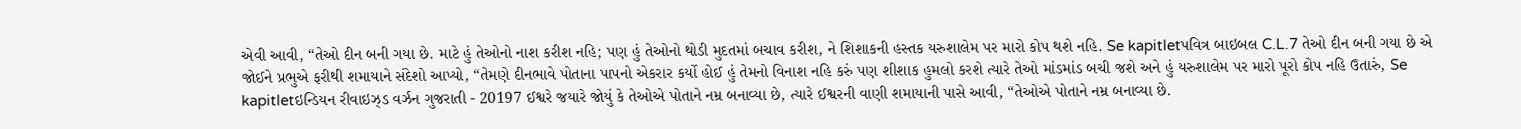એવી આવી, “તેઓ દીન બની ગયા છે. માટે હું તેઓનો નાશ કરીશ નહિ; પણ હું તેઓનો થોડી મુદતમાં બચાવ કરીશ, ને શિશાકની હસ્તક યરુશાલેમ પર મારો કોપ થશે નહિ. Se kapitletપવિત્ર બાઇબલ C.L.7 તેઓ દીન બની ગયા છે એ જોઈને પ્રભુએ ફરીથી શમાયાને સંદેશો આપ્યો, “તેમણે દીનભાવે પોતાના પાપનો એકરાર કર્યો હોઈ હું તેમનો વિનાશ નહિ કરું પણ શીશાક હુમલો કરશે ત્યારે તેઓ માંડમાંડ બચી જશે અને હું યરુશાલેમ પર મારો પૂરો કોપ નહિ ઉતારું, Se kapitletઇન્ડિયન રીવાઇઝ્ડ વર્ઝન ગુજરાતી - 20197 ઈશ્વરે જયારે જોયું કે તેઓએ પોતાને નમ્ર બનાવ્યા છે, ત્યારે ઈશ્વરની વાણી શમાયાની પાસે આવી, “તેઓએ પોતાને નમ્ર બનાવ્યા છે.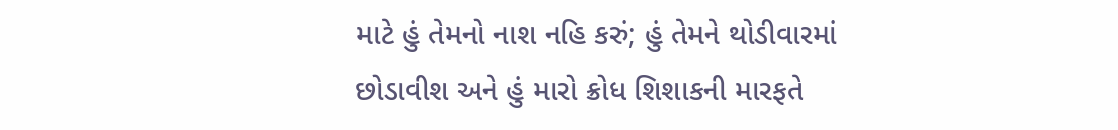માટે હું તેમનો નાશ નહિ કરું; હું તેમને થોડીવારમાં છોડાવીશ અને હું મારો ક્રોધ શિશાકની મારફતે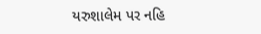યરુશાલેમ પર નહિ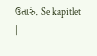ઉતારું. Se kapitlet |